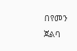በየመን ጀልባ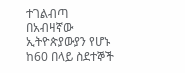ተገልብጣ በአብዛኛው ኢትዮጵያውያን የሆኑ ከ60 በላይ ስደተኞች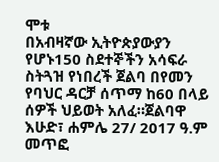ሞቱ
በአብዛኛው ኢትዮጵያውያን የሆኑ150 ስደተኞችን አሳፍራ ስትጓዝ የነበረች ጀልባ በየመን የባህር ዳርቻ ሰጥማ ከ60 በላይ ሰዎች ህይወት አለፈ።ጀልባዋ እሁድ፣ ሐምሌ 27/ 2017 ዓ.ም መጥፎ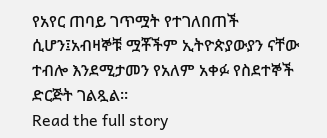የአየር ጠባይ ገጥሟት የተገለበጠች ሲሆን፤አብዛኞቹ ሟቾችም ኢትዮጵያውያን ናቸው ተብሎ እንደሚታመን የአለም አቀፉ የስደተኞች ድርጅት ገልጿል።
Read the full story